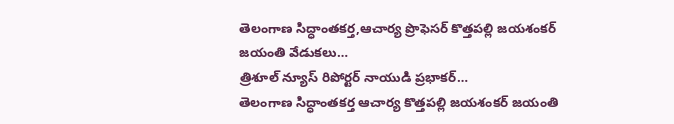తెలంగాణ సిద్ధాంతకర్త,ఆచార్య ప్రొఫెసర్ కొత్తపల్లి జయశంకర్ జయంతి వేడుకలు…
త్రిశూల్ న్యూస్ రిపోర్టర్ నాయుడి ప్రభాకర్…
తెలంగాణ సిద్ధాంతకర్త ఆచార్య కొత్తపల్లి జయశంకర్ జయంతి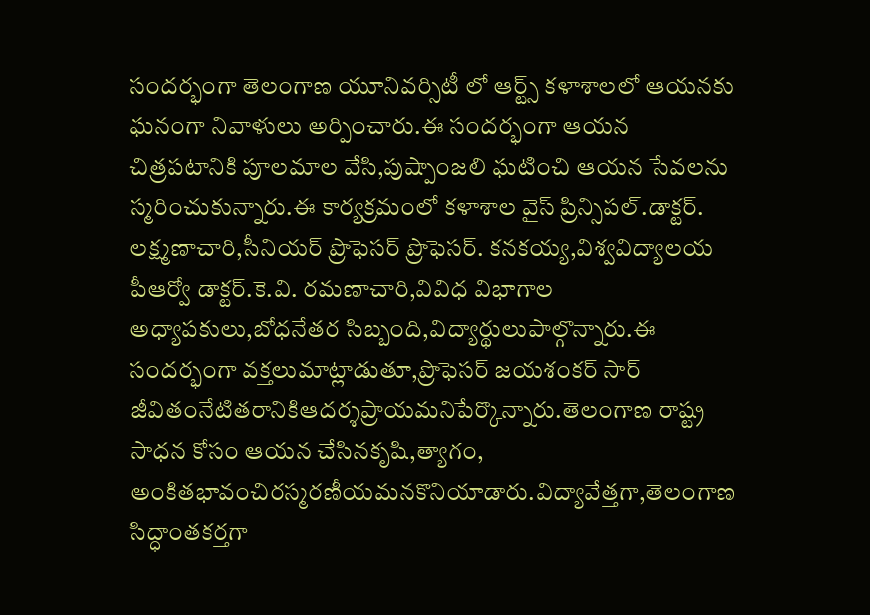సందర్భంగా తెలంగాణ యూనివర్సిటీ లో ఆర్ట్స్ కళాశాలలో ఆయనకు ఘనంగా నివాళులు అర్పించారు.ఈ సందర్భంగా ఆయన చిత్రపటానికి పూలమాల వేసి,పుష్పాంజలి ఘటించి ఆయన సేవలను స్మరించుకున్నారు.ఈ కార్యక్రమంలో కళాశాల వైస్ ప్రిన్సిపల్.డాక్టర్. లక్ష్మణాచారి,సీనియర్ ప్రొఫెసర్ ప్రొఫెసర్. కనకయ్య,విశ్వవిద్యాలయ పీఆర్వో డాక్టర్.కె.వి. రమణాచారి,వివిధ విభాగాల అధ్యాపకులు,బోధనేతర సిబ్బంది,విద్యార్థులుపాల్గొన్నారు.ఈ సందర్భంగా వక్తలుమాట్లాడుతూ,ప్రొఫెసర్ జయశంకర్ సార్ జీవితంనేటితరానికిఆదర్శప్రాయమనిపేర్కొన్నారు.తెలంగాణ రాష్ట్ర సాధన కోసం ఆయన చేసినకృషి,త్యాగం, అంకితభావంచిరస్మరణీయమనకొనియాడారు.విద్యావేత్తగా,తెలంగాణ సిద్ధాంతకర్తగా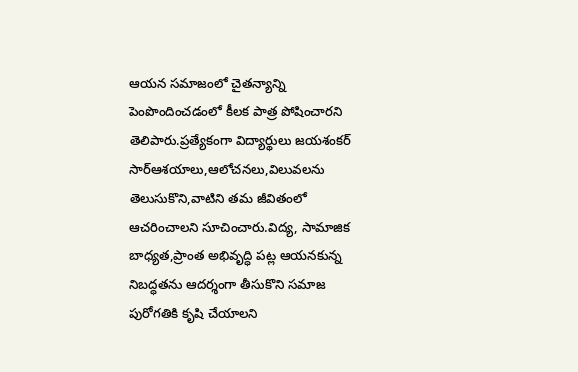ఆయన సమాజంలో చైతన్యాన్ని పెంపొందించడంలో కీలక పాత్ర పోషించారని తెలిపారు.ప్రత్యేకంగా విద్యార్థులు జయశంకర్ సార్ఆశయాలు,ఆలోచనలు,విలువలను తెలుసుకొని,వాటిని తమ జీవితంలో ఆచరించాలని సూచించారు.విద్య, సామాజిక బాధ్యత,ప్రాంత అభివృద్ధి పట్ల ఆయనకున్న నిబద్ధతను ఆదర్శంగా తీసుకొని సమాజ పురోగతికి కృషి చేయాలని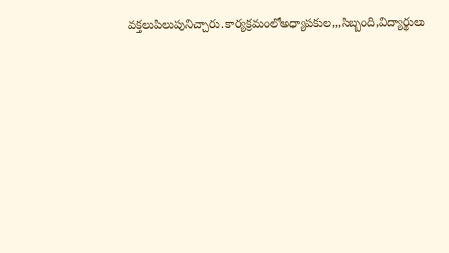వక్తలుపిలుపునిచ్చారు.కార్యక్రమంలోఅధ్యాపకుల,,,సిబ్బంది,విద్యార్థులు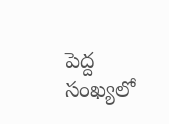పెద్ద సంఖ్యలో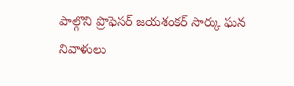పాల్గొని ప్రొఫెసర్ జయశంకర్ సార్కు ఘన నివాళులు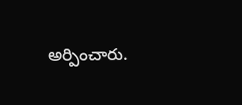అర్పించారు.